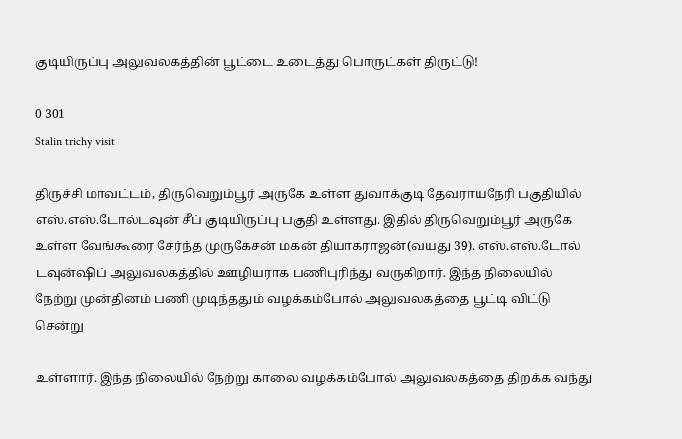குடியிருப்பு அலுவலகத்தின் பூட்டை உடைத்து பொருட்கள் திருட்டு!

0 301
Stalin trichy visit

திருச்சி மாவட்டம், திருவெறும்பூர் அருகே உள்ள துவாக்குடி தேவராயநேரி பகுதியில் எஸ்.எஸ்.டோல்டவுன் சீப் குடியிருப்பு பகுதி உள்ளது. இதில் திருவெறும்பூர் அருகே உள்ள வேங்கூரை சேர்ந்த முருகேசன் மகன் தியாகராஜன்(வயது 39). எஸ்.எஸ்.டோல் டவுன்ஷிப் அலுவலகத்தில் ஊழியராக பணிபுரிந்து வருகிறார். இந்த நிலையில் நேற்று முன்தினம் பணி முடிந்ததும் வழக்கம்போல் அலுவலகத்தை பூட்டி விட்டு சென்று

உள்ளார். இந்த நிலையில் நேற்று காலை வழக்கம்போல் அலுவலகத்தை திறக்க வந்து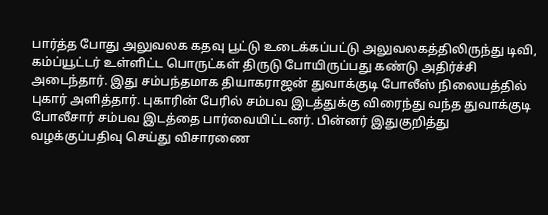பார்த்த போது அலுவலக கதவு பூட்டு உடைக்கப்பட்டு அலுவலகத்திலிருந்து டிவி, கம்ப்யூட்டர் உள்ளிட்ட பொருட்கள் திருடு போயிருப்பது கண்டு அதிர்ச்சி அடைந்தார். இது சம்பந்தமாக தியாகராஜன் துவாக்குடி போலீஸ் நிலையத்தில் புகார் அளித்தார். புகாரின் பேரில் சம்பவ இடத்துக்கு விரைந்து வந்த துவாக்குடி போலீசார் சம்பவ இடத்தை பார்வையிட்டனர். பின்னர் இதுகுறித்து வழக்குப்பதிவு செய்து விசாரணை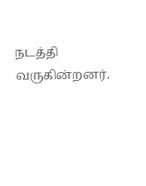நடத்தி வருகின்றனர்.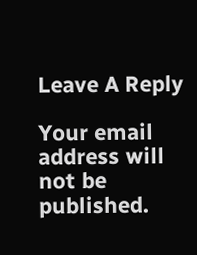Leave A Reply

Your email address will not be published.